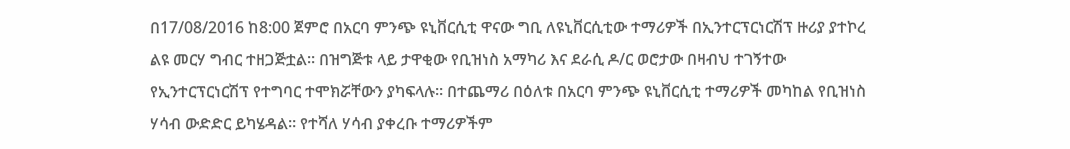በ17/08/2016 ከ8:00 ጀምሮ በአርባ ምንጭ ዩኒቨርሲቲ ዋናው ግቢ ለዩኒቨርሲቲው ተማሪዎች በኢንተርፕርነርሽፕ ዙሪያ ያተኮረ ልዩ መርሃ ግብር ተዘጋጅቷል። በዝግጅቱ ላይ ታዋቂው የቢዝነስ አማካሪ እና ደራሲ ዶ/ር ወሮታው በዛብህ ተገኝተው የኢንተርፕርነርሽፕ የተግባር ተሞክሯቸውን ያካፍላሉ። በተጨማሪ በዕለቱ በአርባ ምንጭ ዩኒቨርሲቲ ተማሪዎች መካከል የቢዝነስ ሃሳብ ውድድር ይካሄዳል። የተሻለ ሃሳብ ያቀረቡ ተማሪዎችም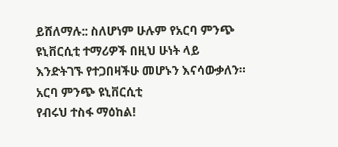ይሸለማሉ:: ስለሆነም ሁሉም የአርባ ምንጭ ዩኒቨርሲቲ ተማሪዎች በዚህ ሁነት ላይ እንድትገኙ የተጋበዛችሁ መሆኑን እናሳውቃለን።
አርባ ምንጭ ዩኒቨርሲቲ
የብሩህ ተስፋ ማዕከል!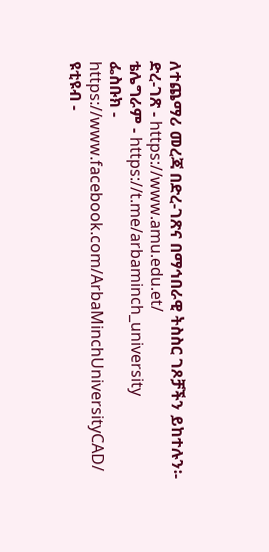ለተጨማሪ መረጃ በድረ-ገጽና በማኅበራዊ ትስስር ገጾቻችን ይከተሉን፡-
ድረ-ገጽ - https://www.amu.edu.et/
ቴሌግራም - https://t.me/arbaminch_university
ፌስቡክ - https://www.facebook.com/ArbaMinchUniversityCAD/
ዩቲዩብ -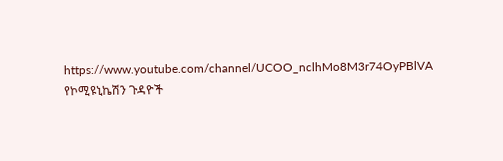https://www.youtube.com/channel/UCOO_nclhMo8M3r74OyPBlVA
የኮሚዩኒኬሽን ጉዳዮች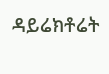ዳይሬክቶሬት